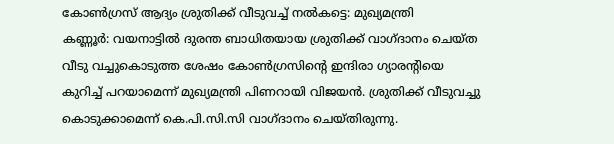കോൺഗ്രസ് ആദ്യം ശ്രുതിക്ക് വീടുവച്ച് നൽകട്ടെ: മുഖ്യമന്ത്രി
കണ്ണൂർ: വയനാട്ടിൽ ദുരന്ത ബാധിതയായ ശ്രുതിക്ക് വാഗ്ദാനം ചെയ്ത വീടു വച്ചുകൊടുത്ത ശേഷം കോൺഗ്രസിന്റെ ഇന്ദിരാ ഗ്യാരന്റിയെ കുറിച്ച് പറയാമെന്ന് മുഖ്യമന്ത്രി പിണറായി വിജയൻ. ശ്രുതിക്ക് വീടുവച്ചു കൊടുക്കാമെന്ന് കെ.പി.സി.സി വാഗ്ദാനം ചെയ്തിരുന്നു.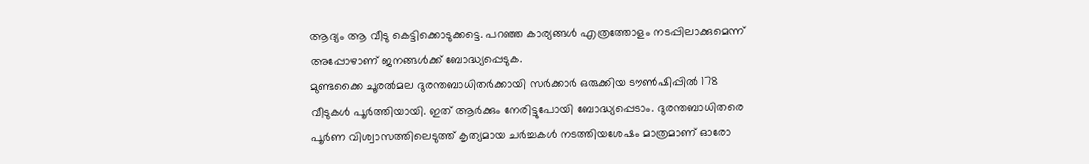ആദ്യം ആ വീടു കെട്ടിക്കൊടുക്കട്ടെ. പറഞ്ഞ കാര്യങ്ങൾ എത്രത്തോളം നടപ്പിലാക്കുമെന്ന് അപ്പോഴാണ് ജനങ്ങൾക്ക് ബോദ്ധ്യപ്പെടുക.
മുണ്ടക്കൈ ചൂരൽമല ദുരന്തബാധിതർക്കായി സർക്കാർ ഒരുക്കിയ ടൗൺഷിപ്പിൽ 178 വീടുകൾ പൂർത്തിയായി. ഇത് ആർക്കും നേരിട്ടുപോയി ബോദ്ധ്യപ്പെടാം. ദുരന്തബാധിതരെ പൂർണ വിശ്വാസത്തിലെടുത്ത് കൃത്യമായ ചർച്ചകൾ നടത്തിയശേഷം മാത്രമാണ് ഓരോ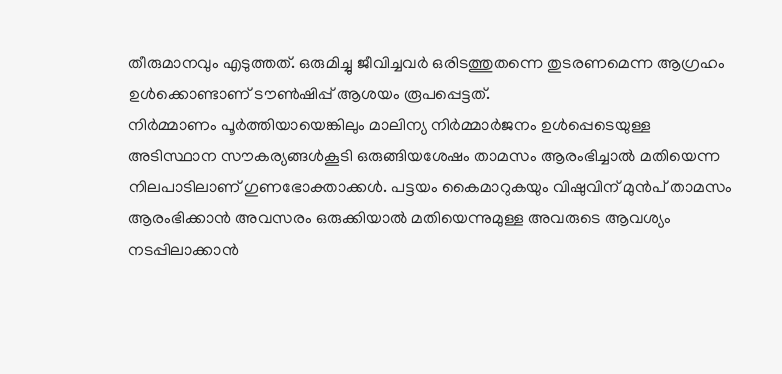തീരുമാനവും എടുത്തത്. ഒരുമിച്ചു ജീവിച്ചവർ ഒരിടത്തുതന്നെ തുടരണമെന്ന ആഗ്രഹം ഉൾക്കൊണ്ടാണ് ടൗൺഷിപ്പ് ആശയം രൂപപ്പെട്ടത്.
നിർമ്മാണം പൂർത്തിയായെങ്കിലും മാലിന്യ നിർമ്മാർജനം ഉൾപ്പെടെയുള്ള അടിസ്ഥാന സൗകര്യങ്ങൾകൂടി ഒരുങ്ങിയശേഷം താമസം ആരംഭിച്ചാൽ മതിയെന്ന നിലപാടിലാണ് ഗുണഭോക്താക്കൾ. പട്ടയം കൈമാറുകയും വിഷുവിന് മുൻപ് താമസം ആരംഭിക്കാൻ അവസരം ഒരുക്കിയാൽ മതിയെന്നുമുള്ള അവരുടെ ആവശ്യം നടപ്പിലാക്കാൻ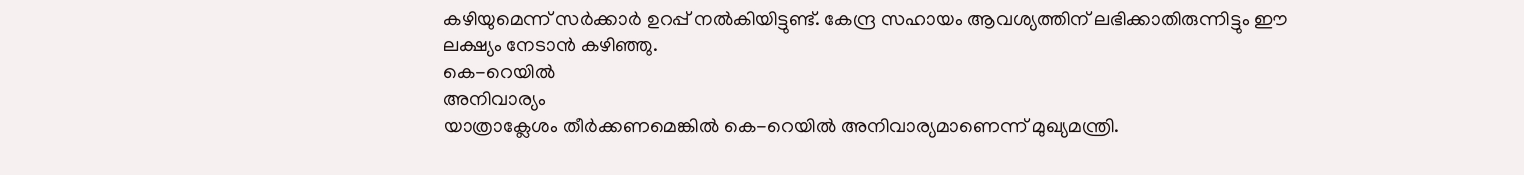കഴിയുമെന്ന് സർക്കാർ ഉറപ്പ് നൽകിയിട്ടുണ്ട്. കേന്ദ്ര സഹായം ആവശ്യത്തിന് ലഭിക്കാതിരുന്നിട്ടും ഈ ലക്ഷ്യം നേടാൻ കഴിഞ്ഞു.
കെ-റെയിൽ
അനിവാര്യം
യാത്രാക്ലേശം തീർക്കണമെങ്കിൽ കെ-റെയിൽ അനിവാര്യമാണെന്ന് മുഖ്യമന്ത്രി.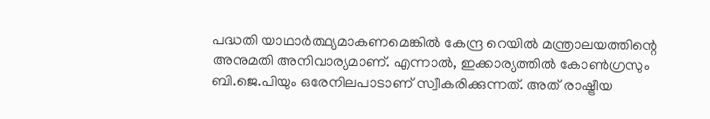പദ്ധതി യാഥാർത്ഥ്യമാകണമെങ്കിൽ കേന്ദ്ര റെയിൽ മന്ത്രാലയത്തിന്റെ അനുമതി അനിവാര്യമാണ്. എന്നാൽ, ഇക്കാര്യത്തിൽ കോൺഗ്രസും ബി.ജെ.പിയും ഒരേനിലപാടാണ് സ്വീകരിക്കുന്നത്. അത് രാഷ്ട്രീയ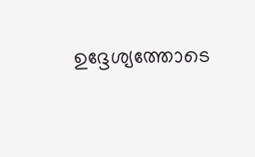ഉദ്ദേശ്യത്തോടെ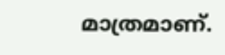മാത്രമാണ്.